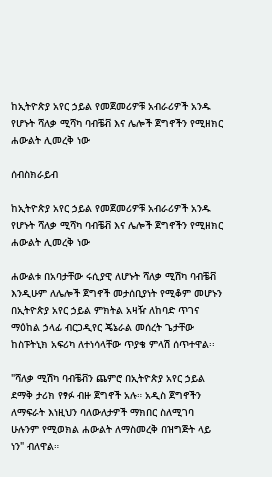ከኢትዮጵያ አየር ኃይል የመጀመሪዎቹ አብራሪዎች አንዱ የሆኑት ሻለቃ ሚሻካ ባብቼቭ እና ሌሎች ጀግኖችን የሚዘክር ሐውልት ሊመረቅ ነው

ሰብስክራይብ

ከኢትዮጵያ አየር ኃይል የመጀመሪዎቹ አብራሪዎች አንዱ የሆኑት ሻለቃ ሚሻካ ባብቼቭ እና ሌሎች ጀግኖችን የሚዘክር ሐውልት ሊመረቅ ነው

ሐውልቱ በአባታቸው ሩሲያዊ ለሆኑት ሻለቃ ሚሽካ ባብቼቭ እንዲሁም ለሌሎች ጀግኖች መታሰቢያነት የሚቆም መሆኑን በኢትዮጵያ አየር ኃይል ምክትል አዛዥ ለከባድ ጥገና ማዕከል ኃላፊ ብርጋዲየር ጄኔራል መሰረት ጌታቸው ከስፑትኒክ አፍሪካ ለተነሳላቸው ጥያቄ ምላሽ ሰጥተዋል፡፡

"ሻለቃ ሚሽካ ባብቼቭን ጨምሮ በኢትዮጵያ አየር ኃይል ደማቅ ታሪክ የፃፉ ብዙ ጀግኖች አሉ። አዲስ ጀግኖችን ለማፍራት እነዚህን ባለውለታዎች ማክበር ስለሚገባ ሁሉንም የሚወክል ሐውልት ለማስመረቅ በዝግጅት ላይ ነን" ብለዋል።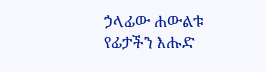ኃላፊው ሐውልቱ የፊታችን እሑድ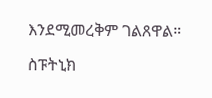እንደሚመረቅም ገልጸዋል።

ስፑትኒክ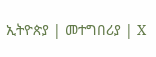ኢትዮጵያ | መተግበሪያ | X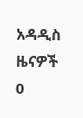አዳዲስ ዜናዎች
0